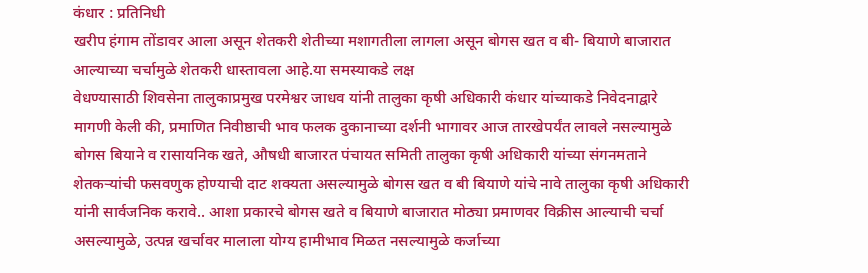कंधार : प्रतिनिधी
खरीप हंगाम तोंडावर आला असून शेतकरी शेतीच्या मशागतीला लागला असून बोगस खत व बी- बियाणे बाजारात आल्याच्या चर्चामुळे शेतकरी धास्तावला आहे.या समस्याकडे लक्ष
वेधण्यासाठी शिवसेना तालुकाप्रमुख परमेश्वर जाधव यांनी तालुका कृषी अधिकारी कंधार यांच्याकडे निवेदनाद्वारे मागणी केली की, प्रमाणित निवीष्ठाची भाव फलक दुकानाच्या दर्शनी भागावर आज तारखेपर्यंत लावले नसल्यामुळे बोगस बियाने व रासायनिक खते, औषधी बाजारत पंचायत समिती तालुका कृषी अधिकारी यांच्या संगनमताने शेतकऱ्यांची फसवणुक होण्याची दाट शक्यता असल्यामुळे बोगस खत व बी बियाणे यांचे नावे तालुका कृषी अधिकारी यांनी सार्वजनिक करावे.. आशा प्रकारचे बोगस खते व बियाणे बाजारात मोठ्या प्रमाणवर विक्रीस आल्याची चर्चा असल्यामुळे, उत्पन्न खर्चावर मालाला योग्य हामीभाव मिळत नसल्यामुळे कर्जाच्या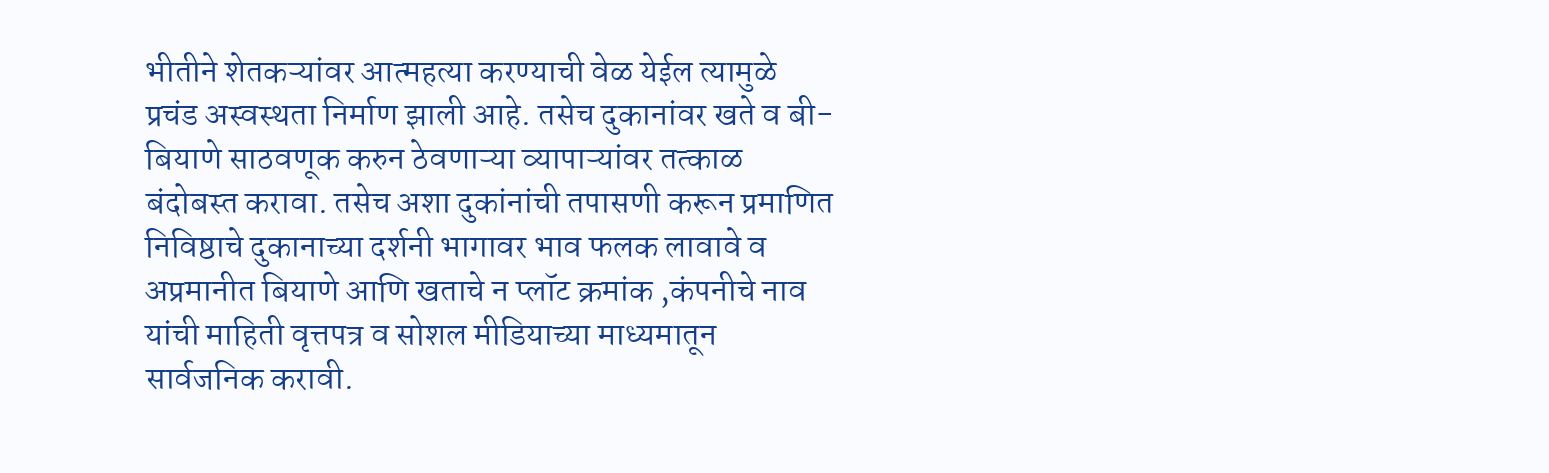भीतीने शेतकऱ्यांवर आत्महत्या करण्याची वेळ येईल त्यामुळे प्रचंड अस्वस्थता निर्माण झाली आहे. तसेच दुकानांवर खते व बी-बियाणे साठवणूक करुन ठेवणाऱ्या व्यापाऱ्यांवर तत्काळ बंदोबस्त करावा. तसेच अशा दुकांनांची तपासणी करून प्रमाणित निविष्ठाचे दुकानाच्या दर्शनी भागावर भाव फलक लावावे व अप्रमानीत बियाणे आणि खताचे न प्लॉट क्रमांक ,कंपनीचे नाव यांची माहिती वृत्तपत्र व सोशल मीडियाच्या माध्यमातून सार्वजनिक करावी.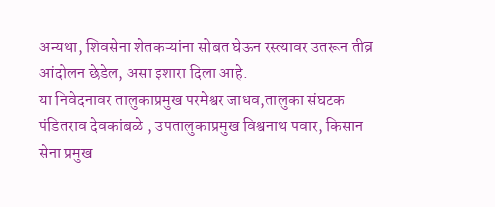अन्यथा, शिवसेना शेतकऱ्यांना सोबत घेऊन रस्त्यावर उतरून तीव्र आंदोलन छेडेल, असा इशारा दिला आहे.
या निवेदनावर तालुकाप्रमुख परमेश्वर जाधव,तालुका संघटक पंडितराव देवकांबळे , उपतालुकाप्रमुख विश्वनाथ पवार, किसान सेना प्रमुख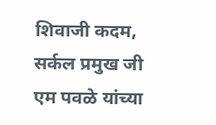शिवाजी कदम, सर्कल प्रमुख जी एम पवळे यांच्या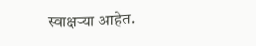स्वाक्षऱ्या आहेत.